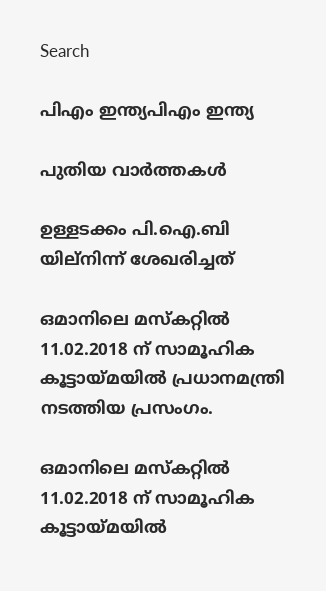Search

പിഎം ഇന്ത്യപിഎം ഇന്ത്യ

പുതിയ വാർത്തകൾ

ഉള്ളടക്കം പി.ഐ.ബി യില്നിന്ന് ശേഖരിച്ചത്

ഒമാനിലെ മസ്‌കറ്റില്‍ 11.02.2018 ന് സാമൂഹിക കൂട്ടായ്മയില്‍ പ്രധാനമന്ത്രി നടത്തിയ പ്രസംഗം.

ഒമാനിലെ മസ്‌കറ്റില്‍ 11.02.2018 ന് സാമൂഹിക കൂട്ടായ്മയില്‍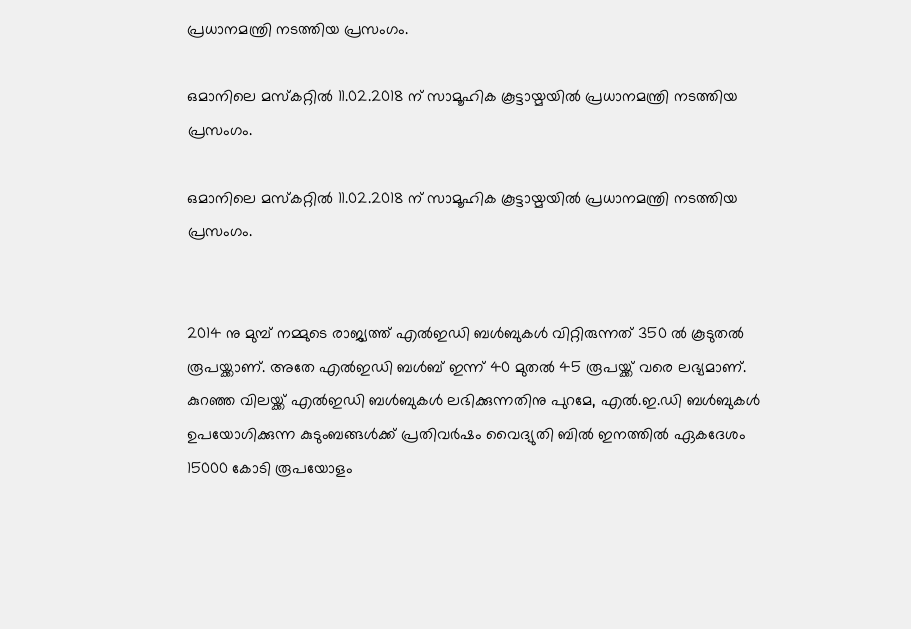പ്രധാനമന്ത്രി നടത്തിയ പ്രസംഗം.

ഒമാനിലെ മസ്‌കറ്റില്‍ 11.02.2018 ന് സാമൂഹിക കൂട്ടായ്മയില്‍ പ്രധാനമന്ത്രി നടത്തിയ പ്രസംഗം.

ഒമാനിലെ മസ്‌കറ്റില്‍ 11.02.2018 ന് സാമൂഹിക കൂട്ടായ്മയില്‍ പ്രധാനമന്ത്രി നടത്തിയ പ്രസംഗം.


2014 നു മുമ്പ് നമ്മുടെ രാജ്യത്ത് എല്‍ഇഡി ബള്‍ബുകള്‍ വിറ്റിരുന്നത് 350 ല്‍ കൂടുതല്‍ രൂപയ്ക്കാണ്. അതേ എല്‍ഇഡി ബള്‍ബ് ഇന്ന് 40 മുതല്‍ 45 രൂപയ്ക്ക് വരെ ലഭ്യമാണ്. കുറഞ്ഞ വിലയ്ക്ക് എല്‍ഇഡി ബള്‍ബുകള്‍ ലഭിക്കുന്നതിനു പുറമേ, എല്‍.ഇ.ഡി ബള്‍ബുകള്‍ ഉപയോഗിക്കുന്ന കുടുംബങ്ങള്‍ക്ക് പ്രതിവര്‍ഷം വൈദ്യുതി ബില്‍ ഇനത്തില്‍ ഏകദേശം 15000 കോടി രൂപയോളം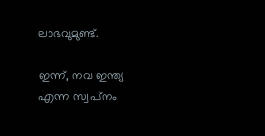ലാഭവുമുണ്ട്.

ഇന്ന്, നവ ഇന്ത്യ എന്ന സ്വപ്‌നം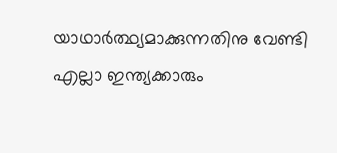യാഥാര്‍ത്ഥ്യമാക്കുന്നതിനു വേണ്ടി എല്ലാ ഇന്ത്യക്കാരും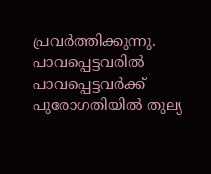പ്രവര്‍ത്തിക്കുന്നു. പാവപ്പെട്ടവരില്‍ പാവപ്പെട്ടവര്‍ക്ക് പുരോഗതിയില്‍ തുല്യ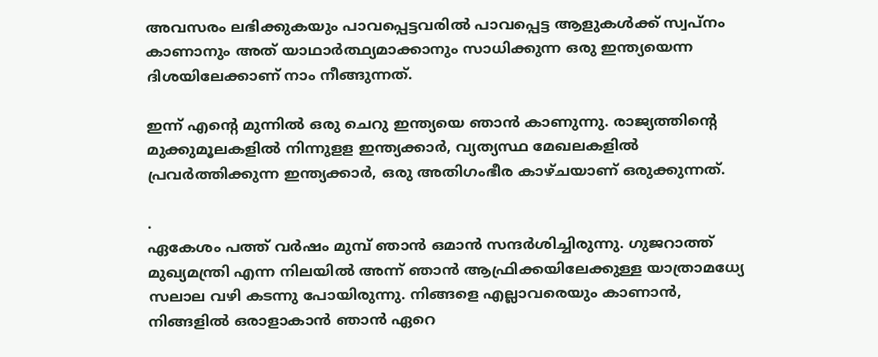അവസരം ലഭിക്കുകയും പാവപ്പെട്ടവരില്‍ പാവപ്പെട്ട ആളുകള്‍ക്ക് സ്വപ്നം കാണാനും അത് യാഥാര്‍ത്ഥ്യമാക്കാനും സാധിക്കുന്ന ഒരു ഇന്ത്യയെന്ന ദിശയിലേക്കാണ് നാം നീങ്ങുന്നത്.

ഇന്ന് എന്റെ മുന്നില്‍ ഒരു ചെറു ഇന്ത്യയെ ഞാന്‍ കാണുന്നു. രാജ്യത്തിന്റെ മുക്കുമൂലകളില്‍ നിന്നുളള ഇന്ത്യക്കാര്‍, വ്യത്യസ്ഥ മേഖലകളില്‍ പ്രവര്‍ത്തിക്കുന്ന ഇന്ത്യക്കാര്‍, ഒരു അതിഗംഭീര കാഴ്ചയാണ് ഒരുക്കുന്നത്.

.
ഏകേശം പത്ത് വര്‍ഷം മുമ്പ് ഞാന്‍ ഒമാന്‍ സന്ദര്‍ശിച്ചിരുന്നു. ഗുജറാത്ത് മുഖ്യമന്ത്രി എന്ന നിലയില്‍ അന്ന് ഞാന്‍ ആഫ്രിക്കയിലേക്കുള്ള യാത്രാമധ്യേ സലാല വഴി കടന്നു പോയിരുന്നു. നിങ്ങളെ എല്ലാവരെയും കാണാന്‍, നിങ്ങളില്‍ ഒരാളാകാന്‍ ഞാന്‍ ഏറെ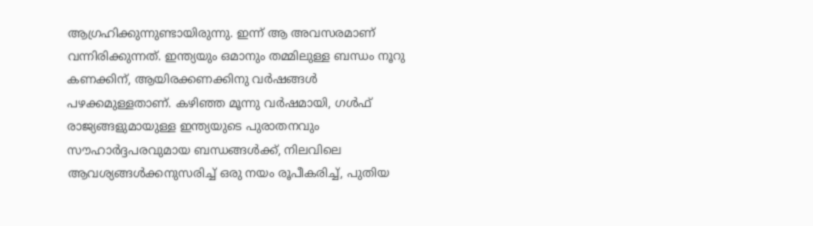ആഗ്രഹിക്കുന്നുണ്ടായിരുന്നു. ഇന്ന് ആ അവസരമാണ് വന്നിരിക്കുന്നത്. ഇന്ത്യയും ഒമാനും തമ്മിലുള്ള ബന്ധം നൂറു കണക്കിന്, ആയിരക്കണക്കിനു വര്‍ഷങ്ങള്‍ പഴക്കമുള്ളതാണ്. കഴിഞ്ഞ മൂന്നു വര്‍ഷമായി, ഗള്‍ഫ് രാജ്യങ്ങളുമായുള്ള ഇന്ത്യയുടെ പുരാതനവും സൗഹാര്‍ദ്ദപരവുമായ ബന്ധങ്ങള്‍ക്ക്, നിലവിലെ ആവശ്യങ്ങള്‍ക്കനുസരിച്ച് ഒരു നയം രൂപീകരിച്ച്, പുതിയ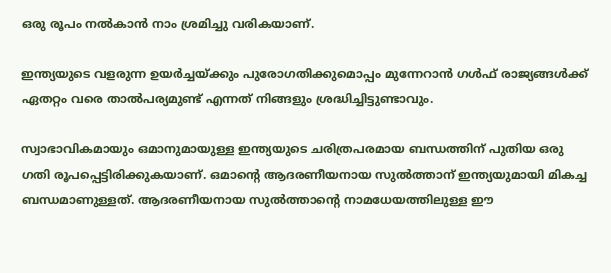ഒരു രൂപം നല്‍കാന്‍ നാം ശ്രമിച്ചു വരികയാണ്.

ഇന്ത്യയുടെ വളരുന്ന ഉയര്‍ച്ചയ്ക്കും പുരോഗതിക്കുമൊപ്പം മുന്നേറാന്‍ ഗള്‍ഫ് രാജ്യങ്ങള്‍ക്ക് ഏതറ്റം വരെ താല്‍പര്യമുണ്ട് എന്നത് നിങ്ങളും ശ്രദ്ധിച്ചിട്ടുണ്ടാവും.

സ്വാഭാവികമായും ഒമാനുമായുള്ള ഇന്ത്യയുടെ ചരിത്രപരമായ ബന്ധത്തിന് പുതിയ ഒരു ഗതി രൂപപ്പെട്ടിരിക്കുകയാണ്. ഒമാന്റെ ആദരണീയനായ സുല്‍ത്താന് ഇന്ത്യയുമായി മികച്ച ബന്ധമാണുള്ളത്. ആദരണീയനായ സുല്‍ത്താന്റെ നാമധേയത്തിലുള്ള ഈ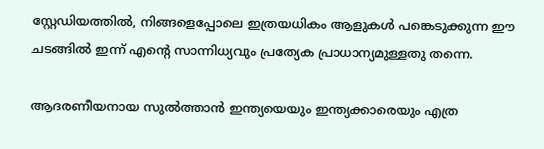സ്റ്റേഡിയത്തില്‍, നിങ്ങളെപ്പോലെ ഇത്രയധികം ആളുകള്‍ പങ്കെടുക്കുന്ന ഈ ചടങ്ങില്‍ ഇന്ന് എന്റെ സാന്നിധ്യവും പ്രത്യേക പ്രാധാന്യമുള്ളതു തന്നെ.

ആദരണീയനായ സുല്‍ത്താന്‍ ഇന്ത്യയെയും ഇന്ത്യക്കാരെയും എത്ര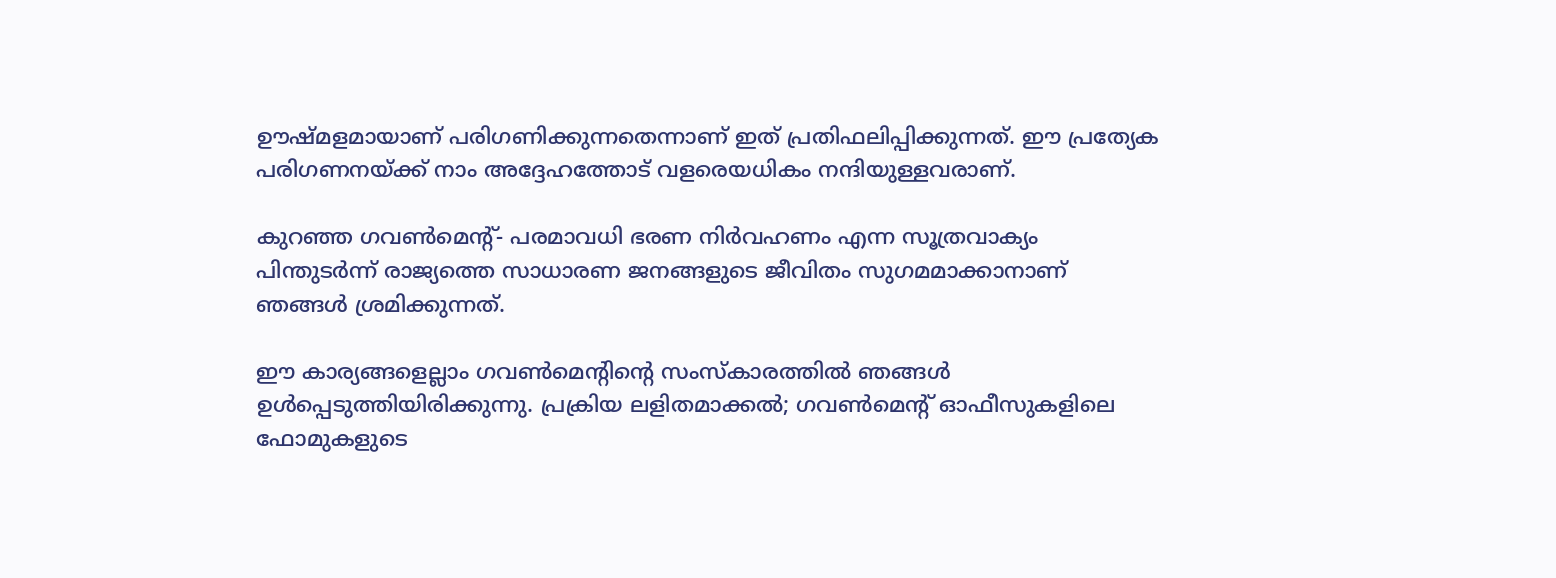ഊഷ്മളമായാണ് പരിഗണിക്കുന്നതെന്നാണ് ഇത് പ്രതിഫലിപ്പിക്കുന്നത്. ഈ പ്രത്യേക പരിഗണനയ്ക്ക് നാം അദ്ദേഹത്തോട് വളരെയധികം നന്ദിയുള്ളവരാണ്.

കുറഞ്ഞ ഗവണ്‍മെന്റ്- പരമാവധി ഭരണ നിര്‍വഹണം എന്ന സൂത്രവാക്യം പിന്തുടര്‍ന്ന് രാജ്യത്തെ സാധാരണ ജനങ്ങളുടെ ജീവിതം സുഗമമാക്കാനാണ് ഞങ്ങള്‍ ശ്രമിക്കുന്നത്.

ഈ കാര്യങ്ങളെല്ലാം ഗവണ്‍മെന്റിന്റെ സംസ്‌കാരത്തില്‍ ഞങ്ങള്‍ ഉള്‍പ്പെടുത്തിയിരിക്കുന്നു. പ്രക്രിയ ലളിതമാക്കല്‍; ഗവണ്‍മെന്റ് ഓഫീസുകളിലെ ഫോമുകളുടെ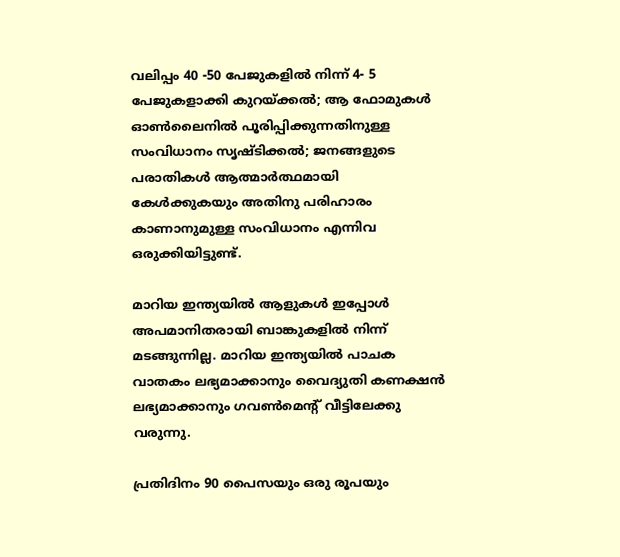വലിപ്പം 40 -50 പേജുകളില്‍ നിന്ന് 4- 5 പേജുകളാക്കി കുറയ്ക്കല്‍; ആ ഫോമുകള്‍ ഓണ്‍ലൈനില്‍ പൂരിപ്പിക്കുന്നതിനുള്ള സംവിധാനം സൃഷ്ടിക്കല്‍; ജനങ്ങളുടെ പരാതികള്‍ ആത്മാര്‍ത്ഥമായി കേള്‍ക്കുകയും അതിനു പരിഹാരം കാണാനുമുള്ള സംവിധാനം എന്നിവ ഒരുക്കിയിട്ടുണ്ട്.

മാറിയ ഇന്ത്യയില്‍ ആളുകള്‍ ഇപ്പോള്‍ അപമാനിതരായി ബാങ്കുകളില്‍ നിന്ന് മടങ്ങുന്നില്ല. മാറിയ ഇന്ത്യയില്‍ പാചക വാതകം ലഭ്യമാക്കാനും വൈദ്യുതി കണക്ഷന്‍ ലഭ്യമാക്കാനും ഗവണ്‍മെന്റ് വീട്ടിലേക്കു വരുന്നു.

പ്രതിദിനം 90 പൈസയും ഒരു രൂപയും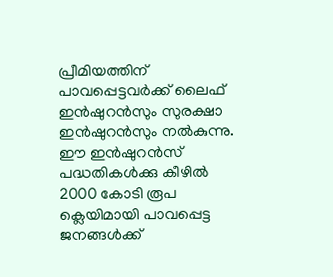പ്രീമിയത്തിന് പാവപ്പെട്ടവര്‍ക്ക് ലൈഫ് ഇന്‍ഷുറന്‍സും സുരക്ഷാ ഇന്‍ഷുറന്‍സും നല്‍കുന്നു. ഈ ഇന്‍ഷുറന്‍സ് പദ്ധതികള്‍ക്കു കീഴില്‍ 2000 കോടി രൂപ ക്ലെയിമായി പാവപ്പെട്ട ജനങ്ങള്‍ക്ക്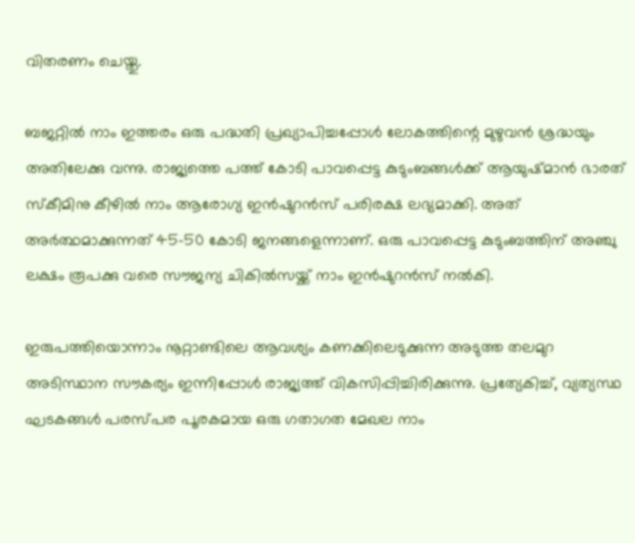വിതരണം ചെയ്തു.

ബജറ്റില്‍ നാം ഇത്തരം ഒരു പദ്ധതി പ്രഖ്യാപിച്ചപ്പോള്‍ ലോകത്തിന്റെ മുഴുവന്‍ ശ്രദ്ധയും അതിലേക്കു വന്നു. രാജ്യത്തെ പത്ത് കോടി പാവപ്പെട്ട കുടുംബങ്ങള്‍ക്ക് ആയുഷ്മാന്‍ ഭാരത് സ്‌കീമിനു കീഴില്‍ നാം ആരോഗ്യ ഇന്‍ഷുറന്‍സ് പരിരക്ഷ ലഭ്യമാക്കി. അത് അര്‍ത്ഥമാക്കുന്നത് 45-50 കോടി ജനങ്ങളെന്നാണ്. ഒരു പാവപ്പെട്ട കുടുംബത്തിന് അഞ്ചു ലക്ഷം രൂപക്കു വരെ സൗജന്യ ചികില്‍സയ്ക്ക് നാം ഇന്‍ഷുറന്‍സ് നല്‍കി.

ഇരുപത്തിയൊന്നാം നൂറ്റാണ്ടിലെ ആവശ്യം കണക്കിലെടുക്കുന്ന അടുത്ത തലമുറ അടിസ്ഥാന സൗകര്യം ഇന്നിപ്പോള്‍ രാജ്യത്ത് വികസിപ്പിച്ചിരിക്കുന്നു. പ്രത്യേകിച്ച്, വ്യത്യസ്ഥ ഘടകങ്ങള്‍ പരസ്പര പൂരകമായ ഒരു ഗതാഗത മേഖല നാം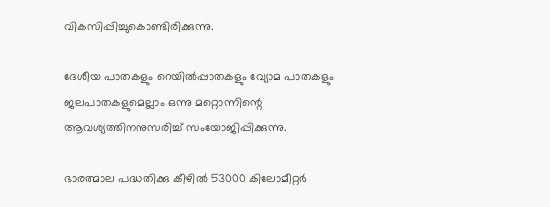വികസിപ്പിച്ചുകൊണ്ടിരിക്കുന്നു.

ദേശീയ പാതകളും റെയില്‍പ്പാതകളും വ്യോമ പാതകളും ജലപാതകളുമെല്ലാം ഒന്നു മറ്റൊന്നിന്റെ ആവശ്യത്തിനനുസരിച്ച് സംയോജിപ്പിക്കുന്നു.

ഭാരത്മാല പദ്ധതിക്കു കീഴില്‍ 53000 കിലോമീറ്റര്‍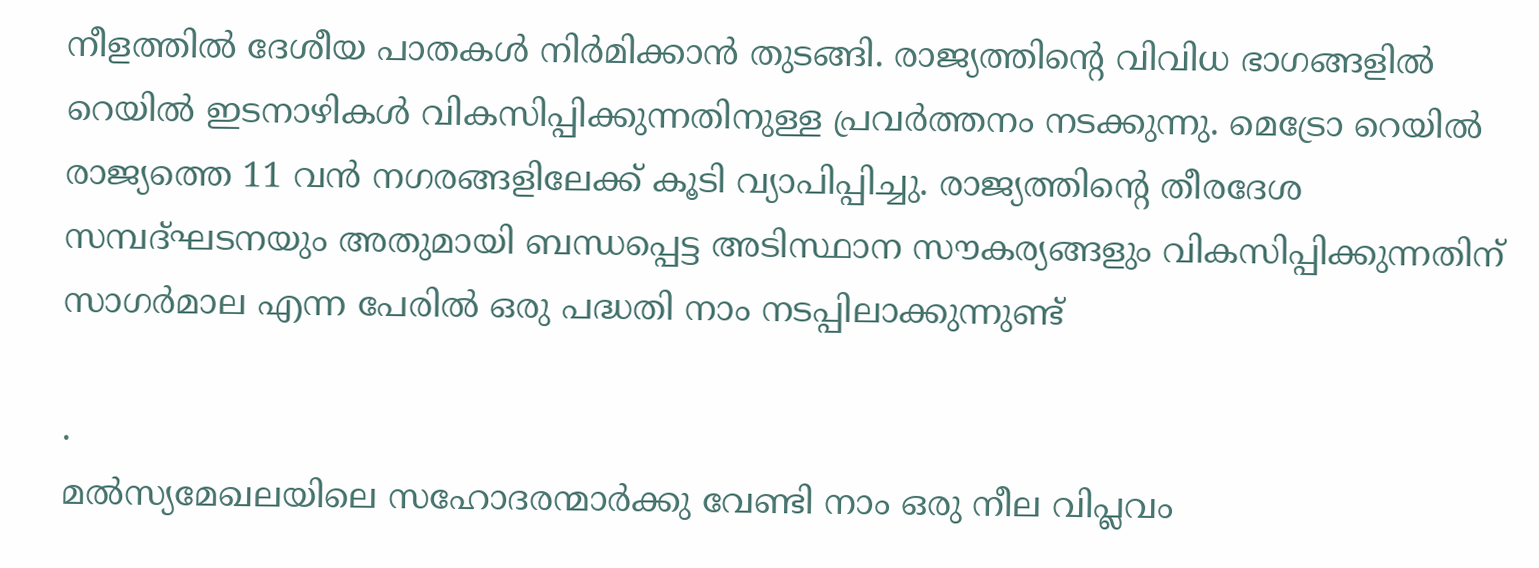നീളത്തില്‍ ദേശീയ പാതകള്‍ നിര്‍മിക്കാന്‍ തുടങ്ങി. രാജ്യത്തിന്റെ വിവിധ ഭാഗങ്ങളില്‍ റെയില്‍ ഇടനാഴികള്‍ വികസിപ്പിക്കുന്നതിനുള്ള പ്രവര്‍ത്തനം നടക്കുന്നു. മെട്രോ റെയില്‍ രാജ്യത്തെ 11 വന്‍ നഗരങ്ങളിലേക്ക് കൂടി വ്യാപിപ്പിച്ചു. രാജ്യത്തിന്റെ തീരദേശ സമ്പദ്ഘടനയും അതുമായി ബന്ധപ്പെട്ട അടിസ്ഥാന സൗകര്യങ്ങളും വികസിപ്പിക്കുന്നതിന് സാഗര്‍മാല എന്ന പേരില്‍ ഒരു പദ്ധതി നാം നടപ്പിലാക്കുന്നുണ്ട്

.
മല്‍സ്യമേഖലയിലെ സഹോദരന്മാര്‍ക്കു വേണ്ടി നാം ഒരു നീല വിപ്ലവം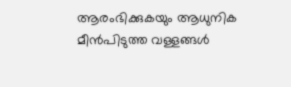ആരംഭിക്കുകയും ആധുനിക മീന്‍പിടുത്ത വള്ളങ്ങള്‍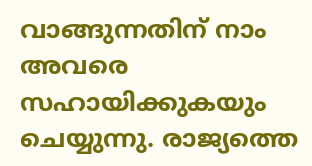വാങ്ങുന്നതിന് നാം അവരെ സഹായിക്കുകയും ചെയ്യുന്നു. രാജ്യത്തെ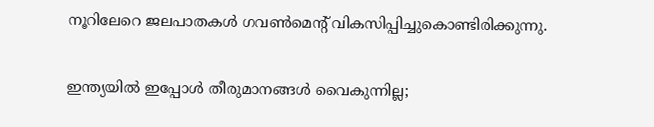നൂറിലേറെ ജലപാതകള്‍ ഗവണ്‍മെന്റ് വികസിപ്പിച്ചുകൊണ്ടിരിക്കുന്നു.

ഇന്ത്യയില്‍ ഇപ്പോള്‍ തീരുമാനങ്ങള്‍ വൈകുന്നില്ല;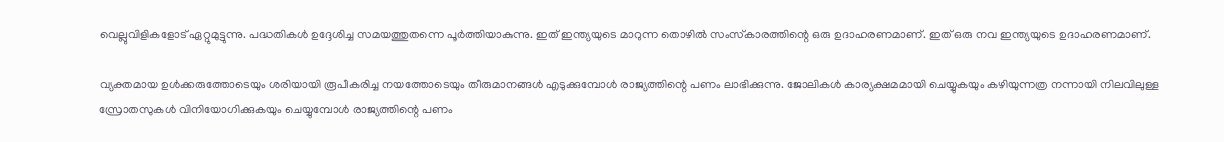വെല്ലുവിളികളോട് ഏറ്റുമുട്ടുന്നു. പദ്ധതികള്‍ ഉദ്ദേശിച്ച സമയത്തുതന്നെ പൂര്‍ത്തിയാകുന്നു. ഇത് ഇന്ത്യയുടെ മാറുന്ന തൊഴില്‍ സംസ്‌കാരത്തിന്റെ ഒരു ഉദാഹരണമാണ്. ഇത് ഒരു നവ ഇന്ത്യയുടെ ഉദാഹരണമാണ്.

വ്യക്തമായ ഉള്‍ക്കരുത്തോടെയും ശരിയായി രൂപീകരിച്ച നയത്തോടെയും തീരുമാനങ്ങള്‍ എടുക്കുമ്പോള്‍ രാജ്യത്തിന്റെ പണം ലാഭിക്കുന്നു. ജോലികള്‍ കാര്യക്ഷമമായി ചെയ്യുകയും കഴിയുന്നത്ര നന്നായി നിലവിലുള്ള സ്രോതസുകള്‍ വിനിയോഗിക്കുകയും ചെയ്യുമ്പോള്‍ രാജ്യത്തിന്റെ പണം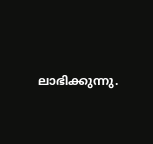ലാഭിക്കുന്നു.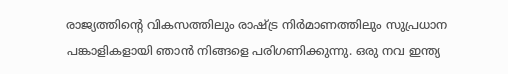രാജ്യത്തിന്റെ വികസത്തിലും രാഷ്ട്ര നിര്‍മാണത്തിലും സുപ്രധാന പങ്കാളികളായി ഞാന്‍ നിങ്ങളെ പരിഗണിക്കുന്നു. ഒരു നവ ഇന്ത്യ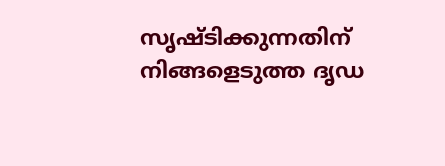സൃഷ്ടിക്കുന്നതിന് നിങ്ങളെടുത്ത ദൃഡ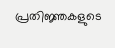പ്രതിജ്ഞകളുടെ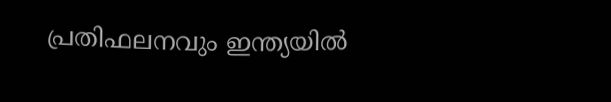പ്രതിഫലനവും ഇന്ത്യയില്‍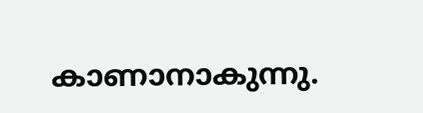കാണാനാകുന്നു.